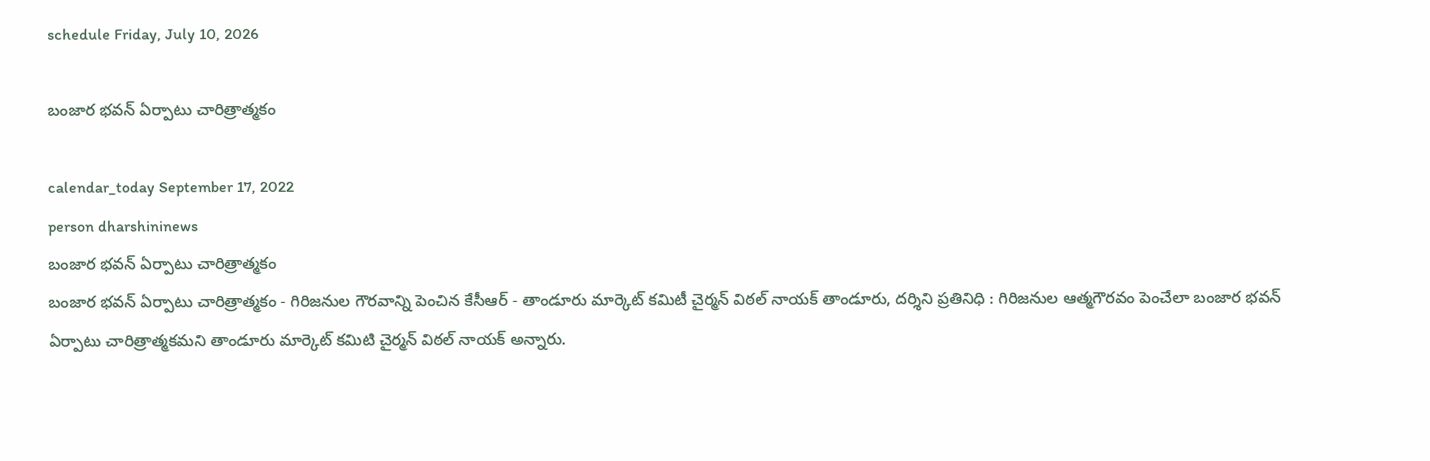schedule Friday, July 10, 2026

బంజార భవన్ ఏర్పాటు చారిత్రాత్మకం

calendar_today September 17, 2022
person dharshininews
బంజార భవన్ ఏర్పాటు చారిత్రాత్మకం
బంజార భవన్ ఏర్పాటు చారిత్రాత్మకం - గిరిజనుల గౌరవాన్ని పెంచిన కేసీఆర్ - తాండూరు మార్కెట్ కమిటీ చైర్మన్ విఠల్ నాయక్ తాండూరు, దర్శిని ప్రతినిధి : గిరిజనుల ఆత్మగౌరవం పెంచేలా బంజార భవన్ ఏర్పాటు చారిత్రాత్మకమని తాండూరు మార్కెట్ కమిటి చైర్మన్ విఠల్ నాయక్ అన్నారు.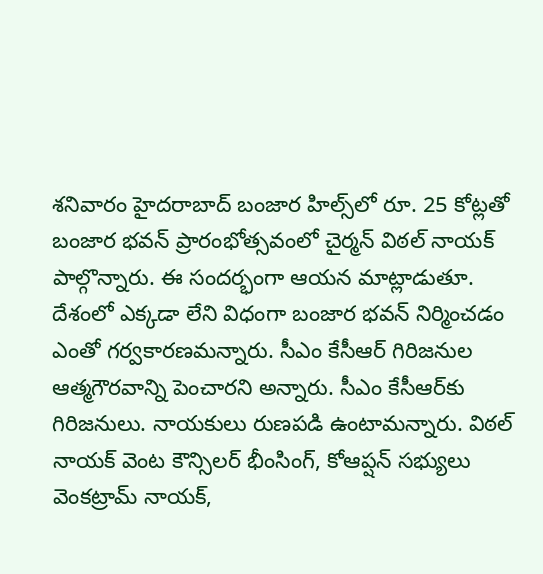శనివారం హైదరాబాద్ బంజార హిల్స్‌లో రూ. 25 కోట్లతో బంజార భవన్ ప్రారంభోత్సవంలో చైర్మన్ విఠల్ నాయక్ పాల్గొన్నారు. ఈ సందర్భంగా ఆయన మాట్లాడుతూ. దేశంలో ఎక్కడా లేని విధంగా బంజార భవన్ నిర్మించడం ఎంతో గర్వకారణమన్నారు. సీఎం కేసీఆర్ గిరిజనుల ఆత్మగౌరవాన్ని పెంచారని అన్నారు. సీఎం కేసీఆర్‌కు గిరిజనులు. నాయకులు రుణపడి ఉంటామన్నారు. విఠల్ నాయక్ వెంట కౌన్సిలర్ భీంసింగ్, కోఆప్షన్ సభ్యులు వెంకట్రామ్ నాయక్,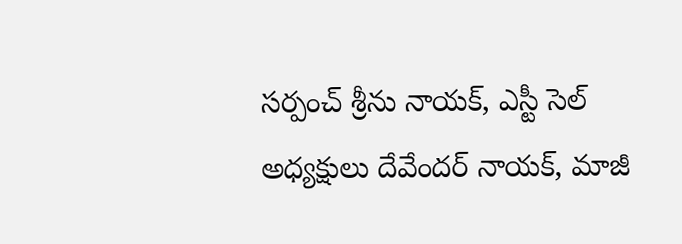సర్పంచ్ శ్రీను నాయక్, ఎస్టీ సెల్ అధ్యక్షులు దేవేందర్ నాయక్, మాజీ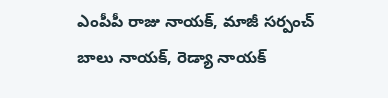ఎంపీపీ రాజు నాయక్, మాజీ సర్పంచ్ బాలు నాయక్, రెడ్యా నాయక్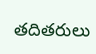తదితరులు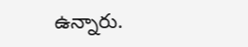ఉన్నారు.